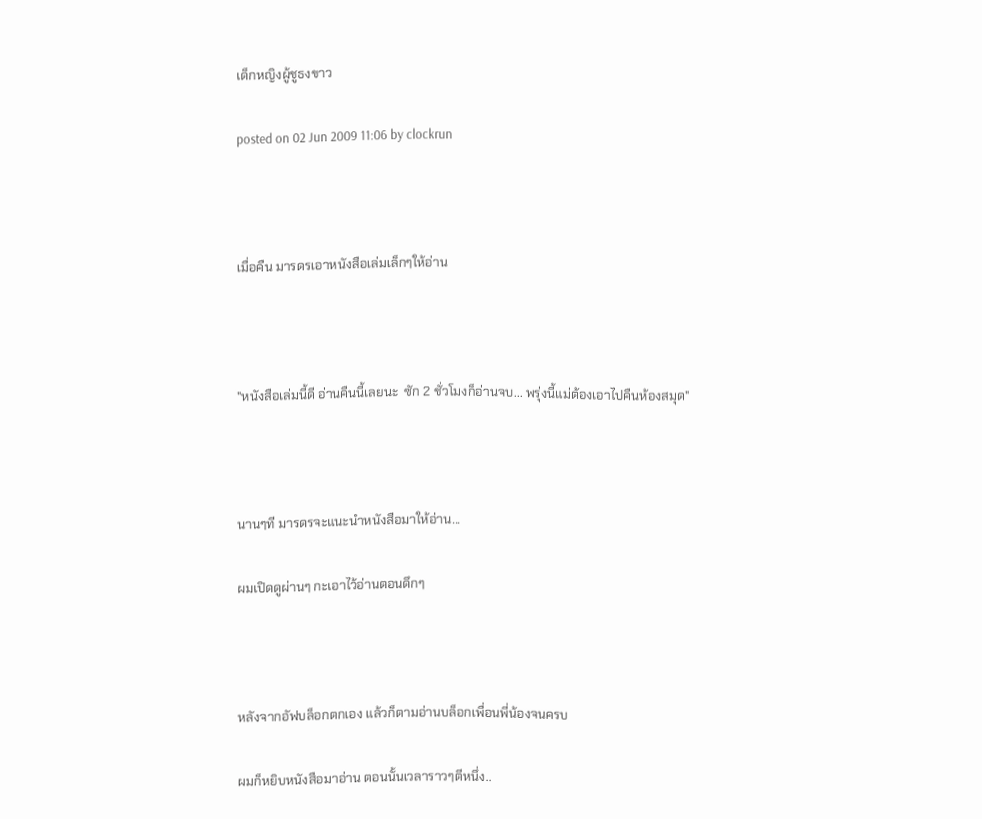เด็กหญิงผู้ชูธงขาว

posted on 02 Jun 2009 11:06 by clockrun



เมื่อคืน มารดรเอาหนังสือเล่มเล็กๆให้อ่าน



"หนังสือเล่มนี้ดี อ่านคืนนี้เลยนะ  ซัก 2 ชั่วโมงก็อ่านจบ... พรุ่งนี้แม่ต้องเอาไปคืนห้องสมุด"



นานๆที มารดรจะแนะนำหนังสือมาให้อ่าน...

ผมเปิดดูผ่านๆ กะเอาไว้อ่านตอนดึกๆ



หลังจากอัฟบล็อกตกเอง แล้วก็ตามอ่านบล็อกเพื่อนพี่น้องจนครบ

ผมก็หยิบหนังสือมาอ่าน ตอนนั้นเวลาราวๆตีหนึ่ง..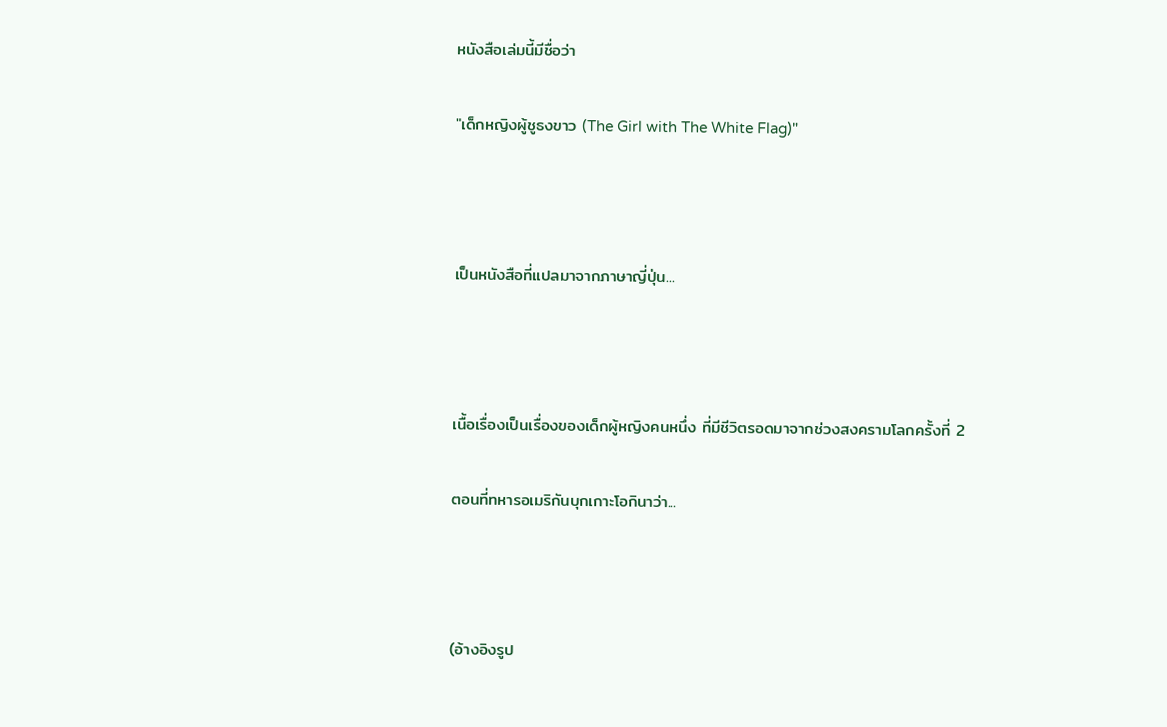หนังสือเล่มนี้มีชื่อว่า

"เด็กหญิงผู้ชูธงขาว (The Girl with The White Flag)"



เป็นหนังสือที่แปลมาจากภาษาญี่ปุ่น...



เนื้อเรื่องเป็นเรื่องของเด็กผู้หญิงคนหนึ่ง ที่มีชีวิตรอดมาจากช่วงสงครามโลกครั้งที่ 2

ตอนที่ทหารอเมริกันบุกเกาะโอกินาว่า...



(อ้างอิงรูป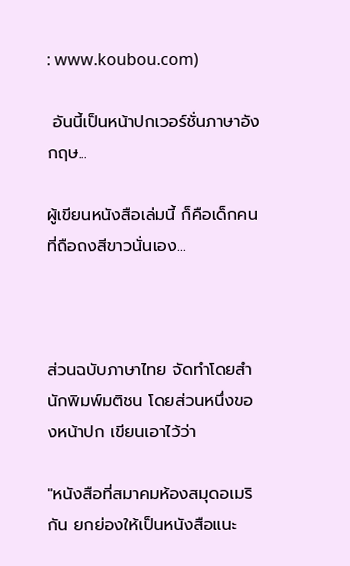: www.koubou.com)

 อันนี้เป็นหน้าปกเวอร์ชั่นภาษาอังกฤษ...

ผู้เขียนหนังสือเล่มนี้ ก็คือเด็กคนที่ถือถงสีขาวนั่นเอง...



ส่วนฉบับภาษาไทย จัดทำโดยสำนักพิมพ์มติชน โดยส่วนหนึ่งของหน้าปก เขียนเอาไว้ว่า

"หนังสือที่สมาคมห้องสมุดอเมริกัน ยกย่องให้เป็นหนังสือแนะ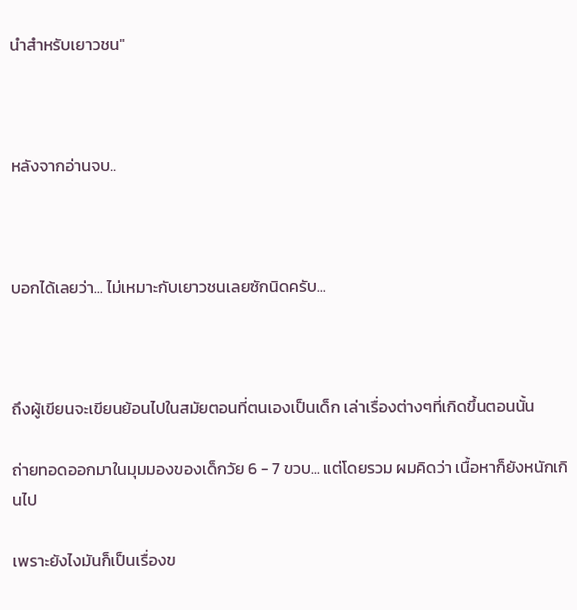นำสำหรับเยาวชน"



หลังจากอ่านจบ..



บอกได้เลยว่า... ไม่เหมาะกับเยาวชนเลยซักนิดครับ...



ถึงผู้เขียนจะเขียนย้อนไปในสมัยตอนที่ตนเองเป็นเด็ก เล่าเรื่องต่างๆที่เกิดขึ้นตอนนั้น

ถ่ายทอดออกมาในมุมมองของเด็กวัย 6 - 7 ขวบ... แต่โดยรวม ผมคิดว่า เนื้อหาก็ยังหนักเกินไป

เพราะยังไงมันก็เป็นเรื่องข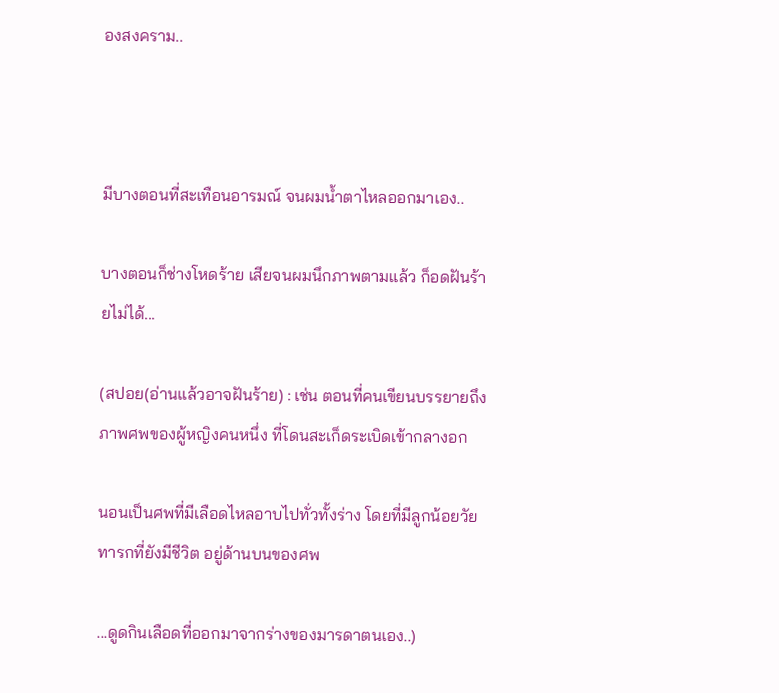องสงคราม..



มีบางตอนที่สะเทือนอารมณ์ จนผมน้ำตาไหลออกมาเอง..

บางตอนก็ช่างโหดร้าย เสียจนผมนึกภาพตามแล้ว ก็อดฝันร้ายไม่ได้...

(สปอย(อ่านแล้วอาจฝันร้าย) : เช่น ตอนที่คนเขียนบรรยายถึงภาพศพของผู้หญิงคนหนึ่ง ที่โดนสะเก็ดระเบิดเข้ากลางอก

นอนเป็นศพที่มีเลือดไหลอาบไปทั่วทั้งร่าง โดยที่มีลูกน้อยวัยทารกที่ยังมีชีวิต อยู่ด้านบนของศพ

...ดูดกินเลือดที่ออกมาจากร่างของมารดาตนเอง..)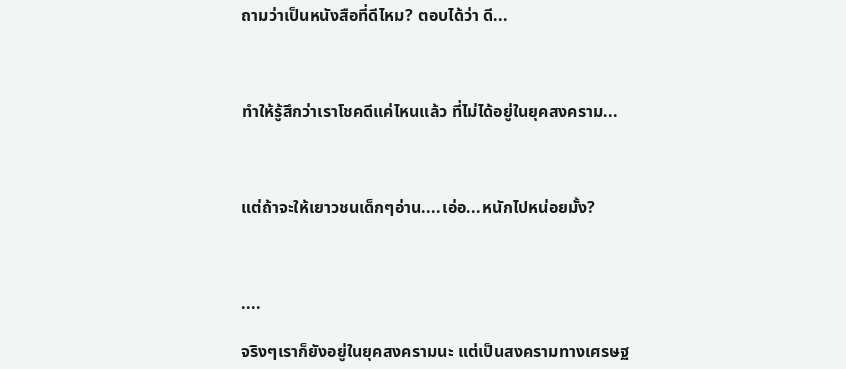ถามว่าเป็นหนังสือที่ดีไหม? ตอบได้ว่า ดี...



ทำให้รู้สึกว่าเราโชคดีแค่ไหนแล้ว ที่ไม่ได้อยู่ในยุคสงคราม...



แต่ถ้าจะให้เยาวชนเด็กๆอ่าน....เอ่อ...หนักไปหน่อยมั้ง?



....

จริงๆเราก็ยังอยู่ในยุคสงครามนะ แต่เป็นสงครามทางเศรษฐ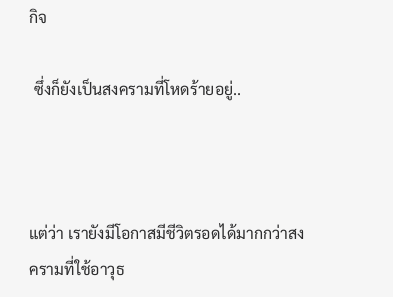กิจ

 ซึ่งก็ยังเป็นสงครามที่โหดร้ายอยู่..



แต่ว่า เรายังมีโอกาสมีชีวิตรอดได้มากกว่าสงครามที่ใช้อาวุธ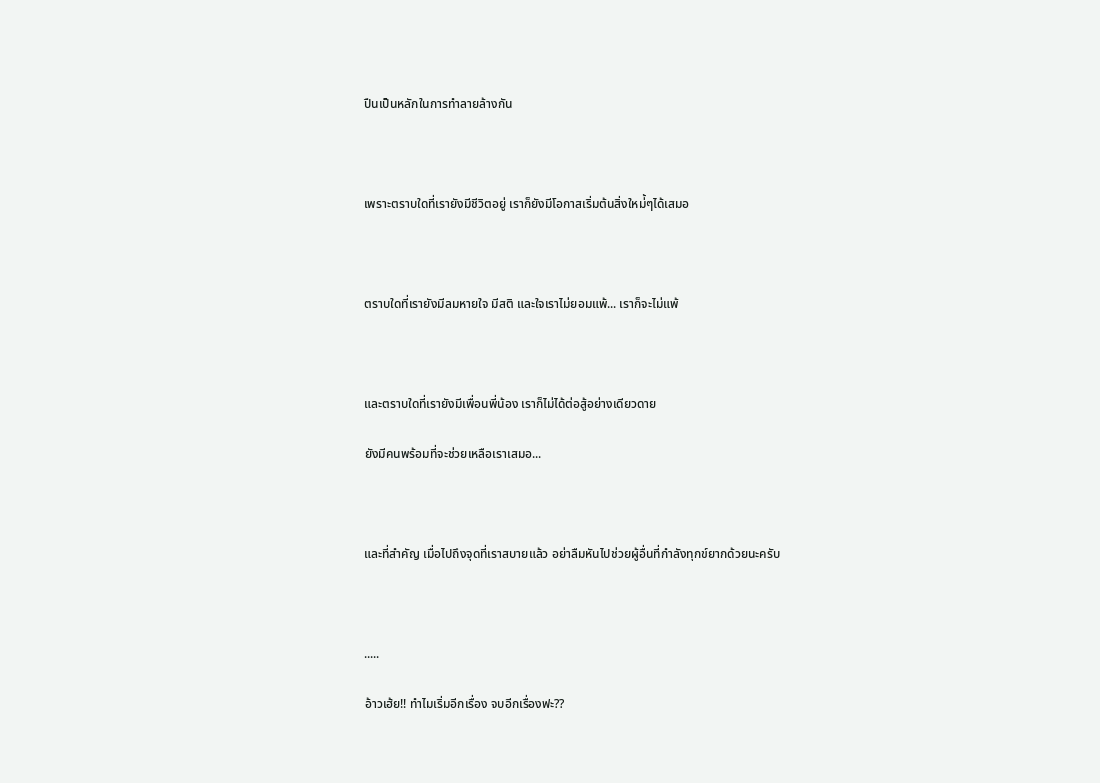ปืนเป็นหลักในการทำลายล้างกัน



เพราะตราบใดที่เรายังมีชีวิตอยู่ เราก็ยังมีโอกาสเริ่มต้นสิ่งใหม่้ๆได้เสมอ



ตราบใดที่เรายังมีลมหายใจ มีสติ และใจเราไม่ยอมแพ้... เราก็จะไม่แพ้



และตราบใดที่เรายังมีเพื่อนพี่น้อง เราก็ไม่ได้ต่อสู้อย่างเดียวดาย

ยังมีคนพร้อมที่จะช่วยเหลือเราเสมอ...



และที่สำคัญ เมื่อไปถึงจุดที่เราสบายแล้ว อย่าลืมหันไปช่วยผู้อื่นที่กำลังทุกข์ยากด้วยนะครับ



.....

อ้าวเฮ้ย!! ทำไมเริ่มอีกเรื่อง จบอีกเรื่องฟะ??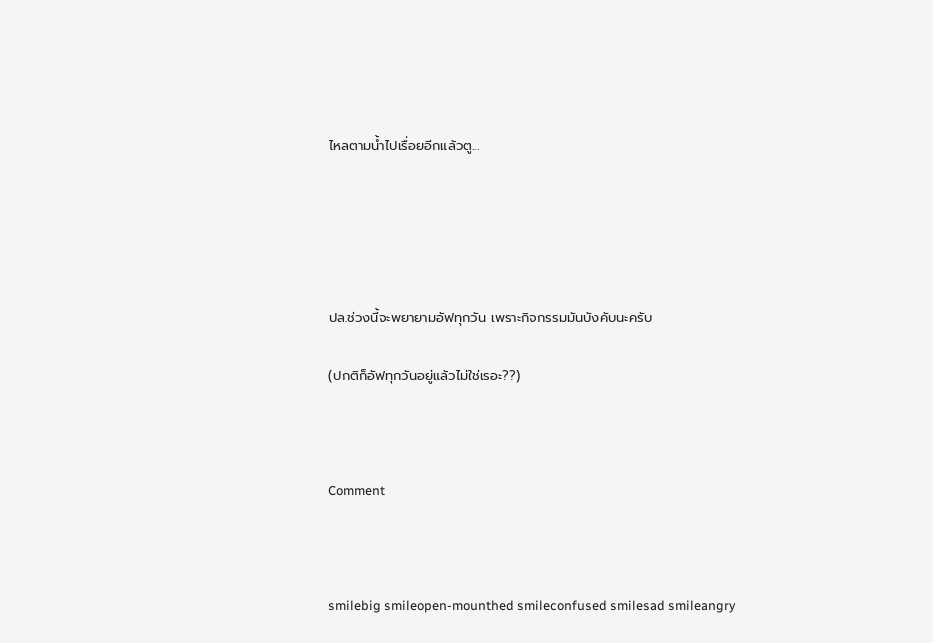ไหลตามน้ำไปเรื่อยอีกแล้วตู...





ปล.ช่วงนี้จะพยายามอัฟทุกวัน เพราะกิจกรรมมันบังคับนะครับ

(ปกติก็อัฟทุกวันอยู่แล้วไม่ใช่เรอะ??)



Comment



smilebig smileopen-mounthed smileconfused smilesad smileangry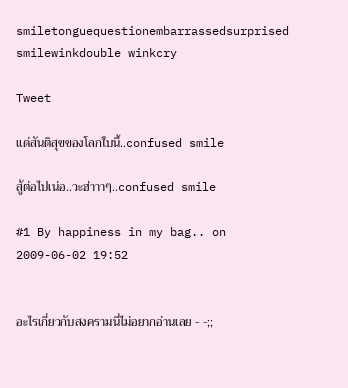smiletonguequestionembarrassedsurprised smilewinkdouble winkcry

Tweet

แด่สันติสุขของโลกใบนี้..confused smile

สู้ต่อไปเน่อ..วะฮ่าาาๆ..confused smile

#1 By happiness in my bag.. on 2009-06-02 19:52


อะไรเกี่ยวกับสงครามนี่ไม่อยากอ่านเลย - -;;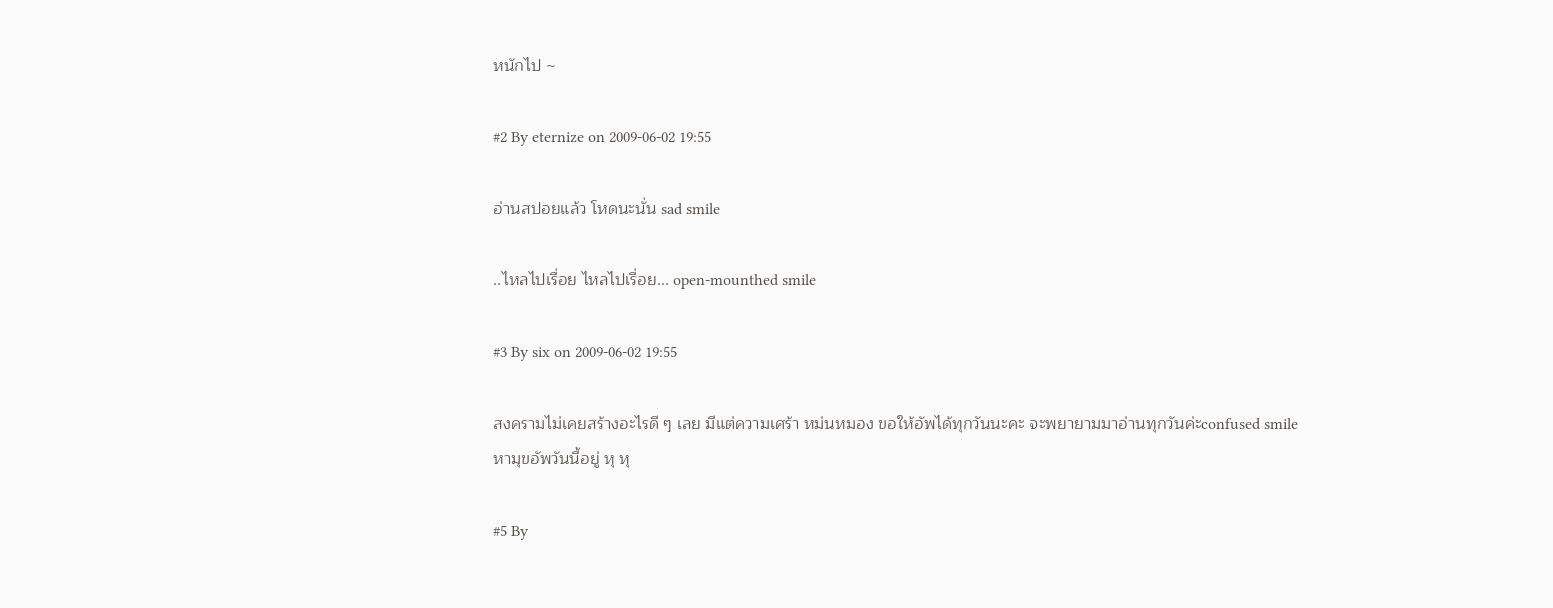หนักไป ~

#2 By eternize on 2009-06-02 19:55

อ่านสปอยแล้ว โหดนะนั่น sad smile

..ไหลไปเรื่อย ไหลไปเรื่อย... open-mounthed smile

#3 By six on 2009-06-02 19:55

สงครามไม่เคยสร้างอะไรดี ๆ เลย มีแต่ความเศร้า หม่นหมอง ขอให้อัพได้ทุกวันนะคะ จะพยายามมาอ่านทุกวันค่ะconfused smile
หามุขอัพวันนี้อยู่ หุ หุ

#5 By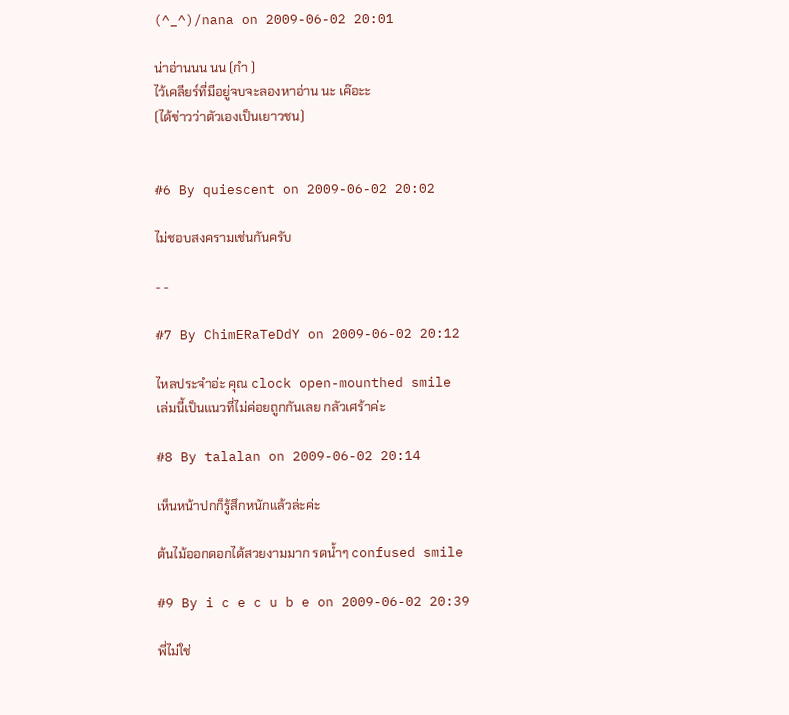(^_^)/nana on 2009-06-02 20:01

น่าอ่านนน นน (กำ )
ไว้เคลียร์ที่มีอยู่จบจะลองหาอ่าน นะ เค๊อะะ
(ได้ข่าวว่าตัวเองเป็นเยาวชน)


#6 By quiescent on 2009-06-02 20:02

ไม่ชอบสงครามเช่นกันครับ

- -

#7 By ChimERaTeDdY on 2009-06-02 20:12

ไหลประจำอ่ะ คุณ clock open-mounthed smile
เล่มนี้เป็นแนวที่ไม่ค่อยถูกกันเลย กลัวเศร้าค่ะ

#8 By talalan on 2009-06-02 20:14

เห็นหน้าปกก็รู้สึกหนักแล้วล่ะค่ะ

ต้นไม้ออกดอกได้สวยงามมาก รดน้ำๆ confused smile

#9 By i c e c u b e on 2009-06-02 20:39

พี่ไม่ใช่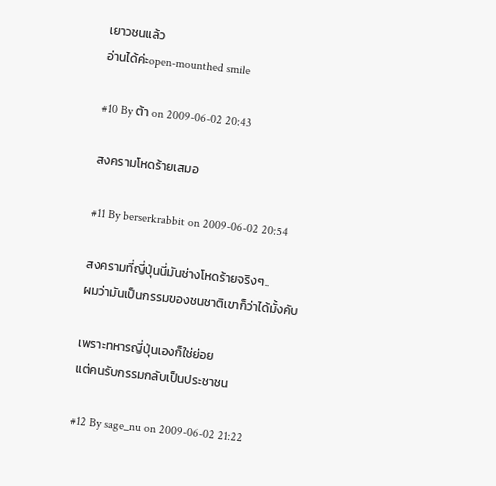เยาวชนแล้ว
อ่านได้ค่ะopen-mounthed smile

#10 By ต้า on 2009-06-02 20:43

สงครามโหดร้ายเสมอ

#11 By berserkrabbit on 2009-06-02 20:54

สงครามที่ญี่ปุ่นนี่มันช่างโหดร้ายจริงๆ..
ผมว่ามันเป็นกรรมของชนชาติเขาก็ว่าได้มั้งคับ

เพราะทหารญี่ปุ่นเองก็ใช่ย่อย
แต่คนรับกรรมกลับเป็นประชาชน

#12 By sage_nu on 2009-06-02 21:22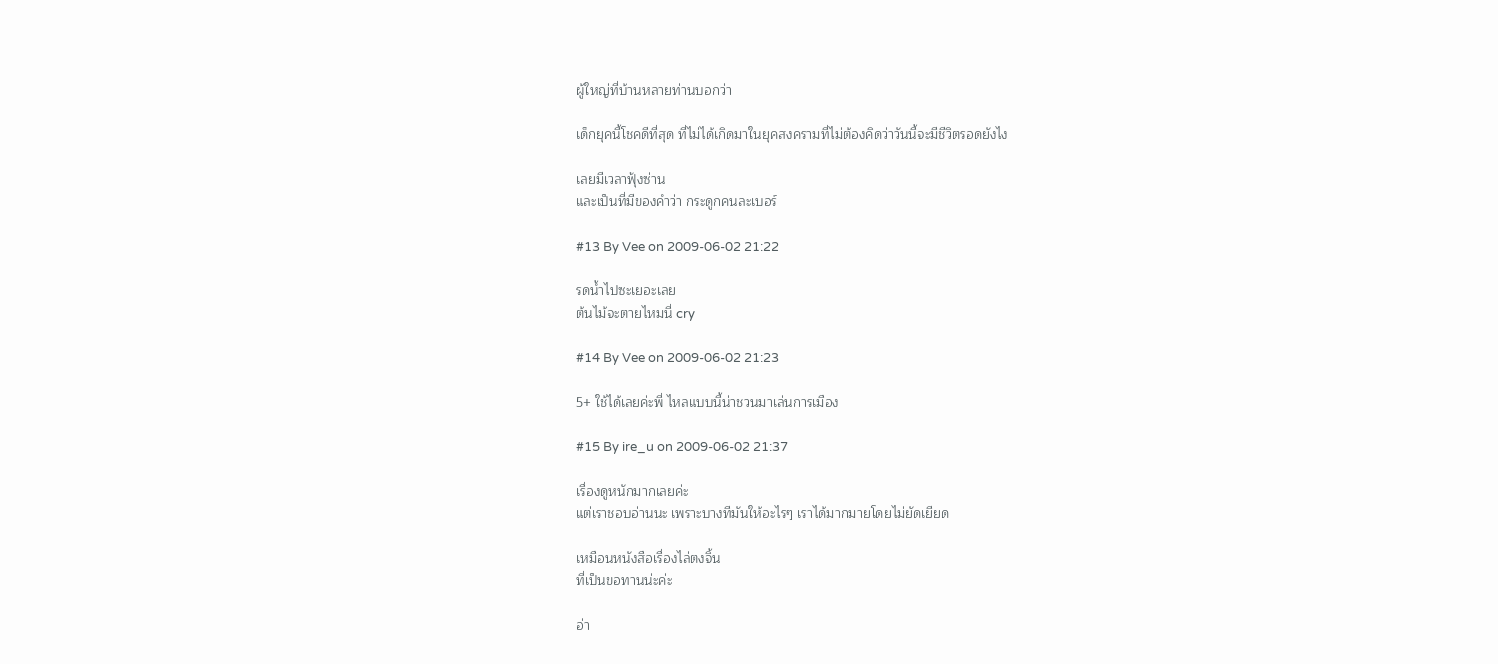ผู้ใหญ่ที่บ้านหลายท่านบอกว่า

เด็กยุคนี้โชคดีที่สุด ที่ไม่ได้เกิดมาในยุคสงครามที่ไม่ต้องคิดว่าวันนี้จะมีชีวิตรอดยังไง

เลยมีเวลาฟุ้งซ่าน
และเป็นที่มีของคำว่า กระดูกคนละเบอร์

#13 By Vee on 2009-06-02 21:22

รดน้ำไปซะเยอะเลย
ต้นไม้จะตายไหมนี่ cry

#14 By Vee on 2009-06-02 21:23

5+ ใช้ได้เลยค่ะพี่ ไหลแบบนี้น่าชวนมาเล่นการเมือง

#15 By ire_u on 2009-06-02 21:37

เรื่องดูหนักมากเลยค่ะ
แต่เราชอบอ่านนะ เพราะบางทีมันให้อะไรๆ เราได้มากมายโดยไม่ยัดเยียด

เหมือนหนังสือเรื่องไล่ตงจิ้น
ที่เป็นขอทานน่ะค่ะ

อ่า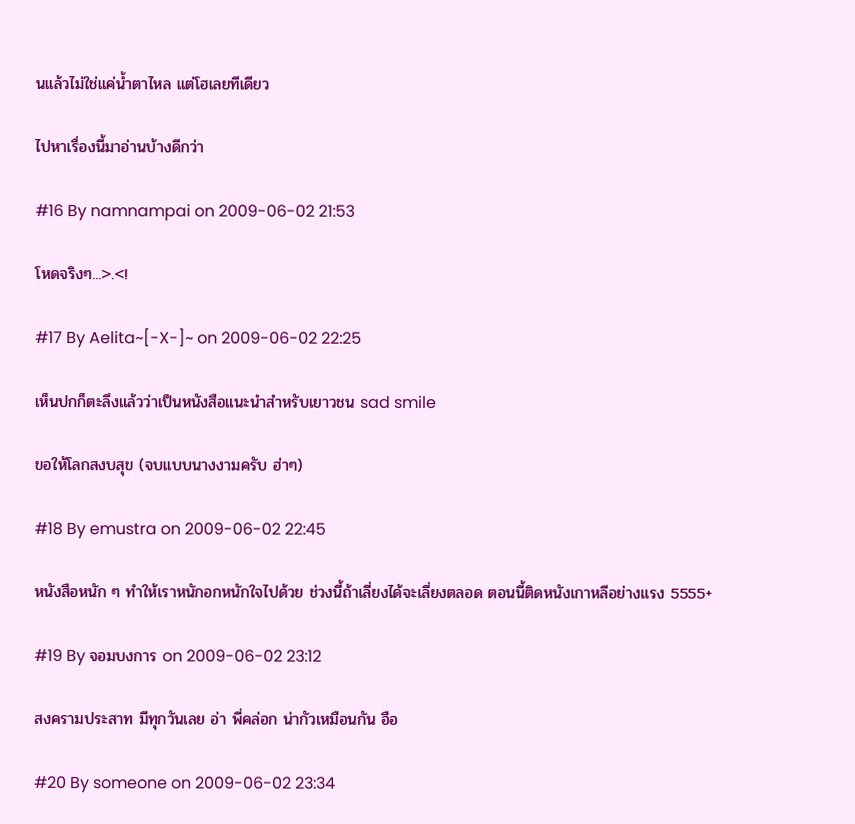นแล้วไม่ใช่แค่น้ำตาไหล แต่โฮเลยทีเดียว

ไปหาเรื่องนี้มาอ่านบ้างดีกว่า

#16 By namnampai on 2009-06-02 21:53

โหดจริงๆ...>.<!

#17 By Aelita~[-X-]~ on 2009-06-02 22:25

เห็นปกก็ตะลึงแล้วว่าเป็นหนังสือแนะนำสำหรับเยาวชน sad smile

ขอให้โลกสงบสุข (จบแบบนางงามครับ ฮ่าๆ)

#18 By emustra on 2009-06-02 22:45

หนังสือหนัก ๆ ทำให้เราหนักอกหนักใจไปด้วย ช่วงนี้ถ้าเลี่ยงได้จะเลี่ยงตลอด ตอนนี้ติดหนังเกาหลีอย่างแรง 5555+

#19 By จอมบงการ on 2009-06-02 23:12

สงครามประสาท มีทุกวันเลย อ่า พี่คล่อก น่ากัวเหมือนกัน อือ

#20 By someone on 2009-06-02 23:34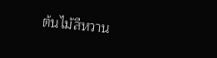ต้นไม้สีหวาน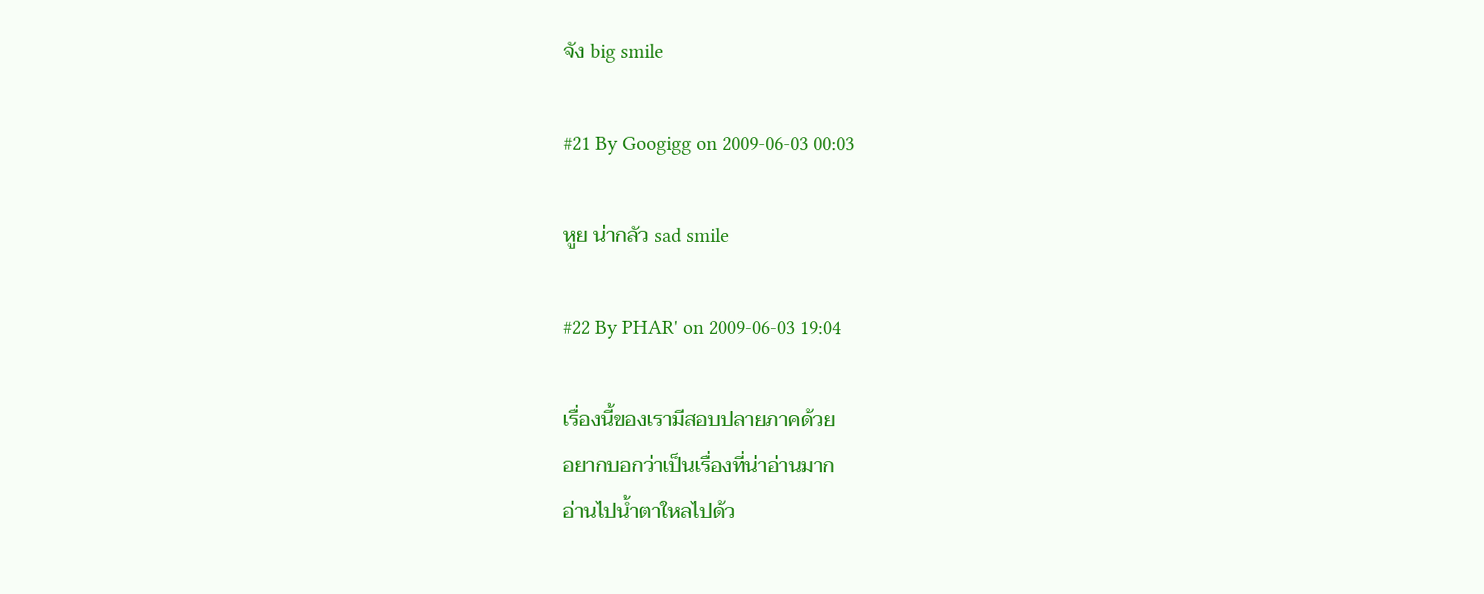จัง big smile

#21 By Googigg on 2009-06-03 00:03

หูย น่ากลัว sad smile

#22 By PHAR' on 2009-06-03 19:04

เรื่องนี้ของเรามีสอบปลายภาคด้วย
อยากบอกว่าเป็นเรื่องที่น่าอ่านมาก
อ่านไปน้ำตาใหลไปด้ว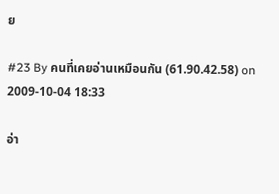ย

#23 By คนที่เคยอ่านเหมือนกัน (61.90.42.58) on 2009-10-04 18:33

อ่า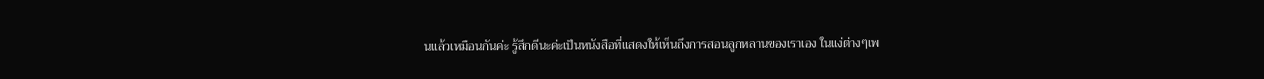นแล้วเหมือนกันค่ะ รู้สึกดีนะค่ะเป็นหนังสือที่แสดงให้เห็นถึงการสอนลูกหลานของเราเอง ในแง่ต่างๆเพ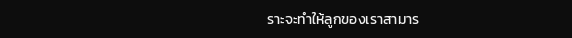ราะจะทำให้ลูกของเราสามาร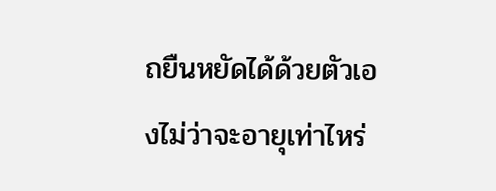ถยืนหยัดได้ด้วยตัวเองไม่ว่าจะอายุเท่าไหร่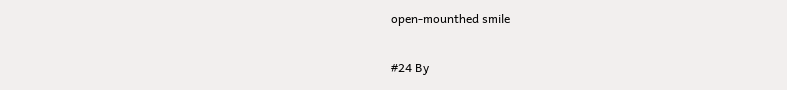open-mounthed smile

#24 By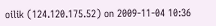oilik (124.120.175.52) on 2009-11-04 10:36